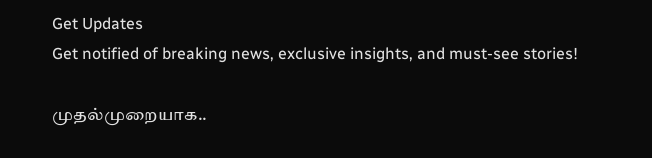Get Updates
Get notified of breaking news, exclusive insights, and must-see stories!

முதல்முறையாக..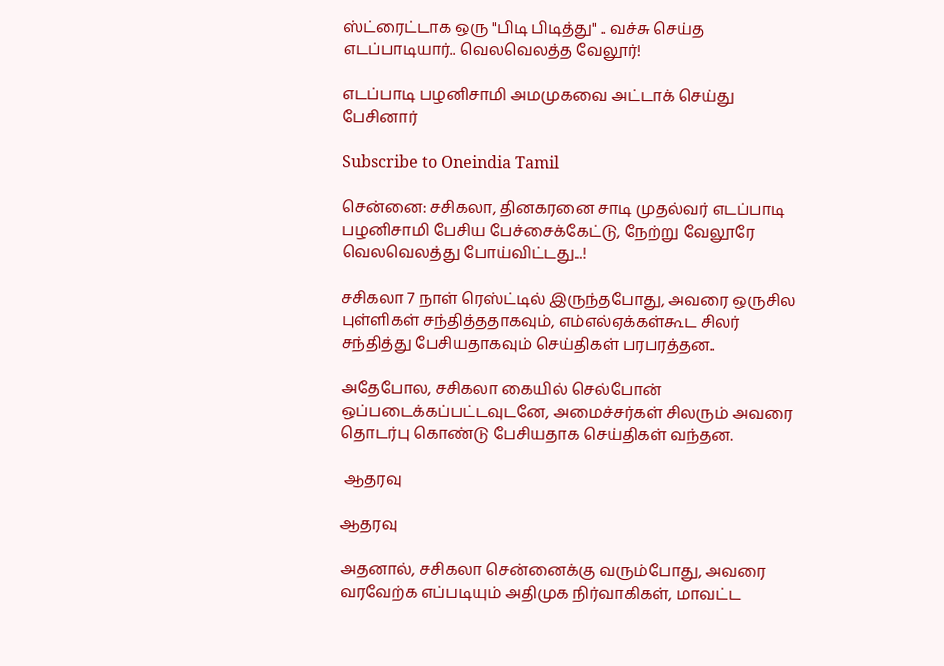ஸ்ட்ரைட்டாக ஒரு "பிடி பிடித்து" .. வச்சு செய்த எடப்பாடியார்.. வெலவெலத்த வேலூர்!

எடப்பாடி பழனிசாமி அமமுகவை அட்டாக் செய்து பேசினார்

Subscribe to Oneindia Tamil

சென்னை: சசிகலா, தினகரனை சாடி முதல்வர் எடப்பாடி பழனிசாமி பேசிய பேச்சைக்கேட்டு, நேற்று வேலூரே வெலவெலத்து போய்விட்டது...!

சசிகலா 7 நாள் ரெஸ்ட்டில் இருந்தபோது, அவரை ஒருசில புள்ளிகள் சந்தித்ததாகவும், எம்எல்ஏக்கள்கூட சிலர் சந்தித்து பேசியதாகவும் செய்திகள் பரபரத்தன..

அதேபோல, சசிகலா கையில் செல்போன் ஒப்படைக்கப்பட்டவுடனே, அமைச்சர்கள் சிலரும் அவரை தொடர்பு கொண்டு பேசியதாக செய்திகள் வந்தன.

 ஆதரவு

ஆதரவு

அதனால், சசிகலா சென்னைக்கு வரும்போது, அவரை வரவேற்க எப்படியும் அதிமுக நிர்வாகிகள், மாவட்ட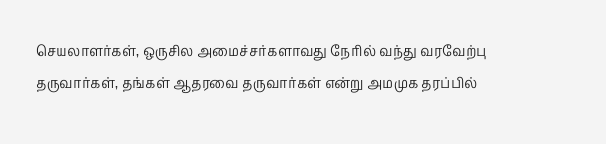செயலாளர்கள், ஒருசில அமைச்சர்களாவது நேரில் வந்து வரவேற்பு தருவார்கள், தங்கள் ஆதரவை தருவார்கள் என்று அமமுக தரப்பில்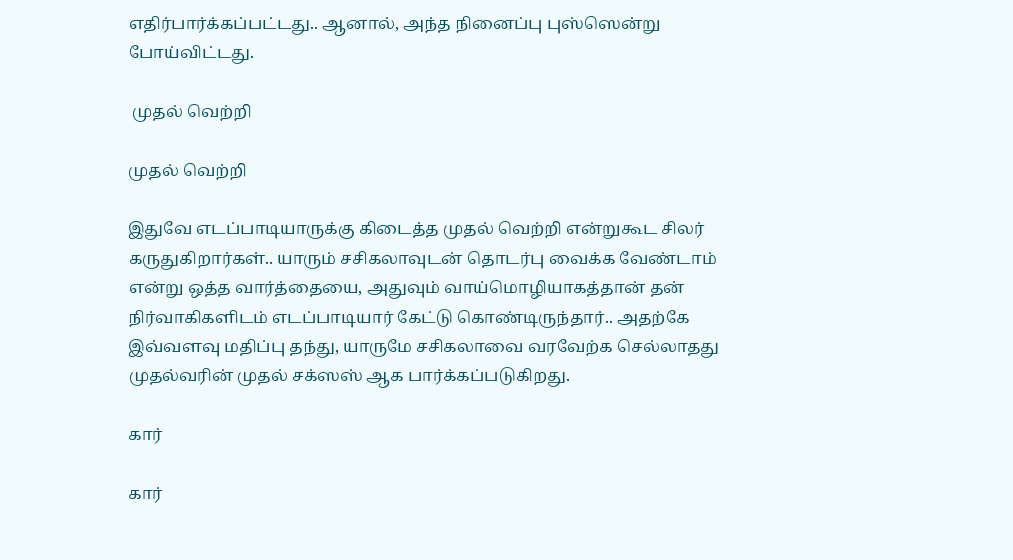எதிர்பார்க்கப்பட்டது.. ஆனால், அந்த நினைப்பு புஸ்ஸென்று போய்விட்டது.

 முதல் வெற்றி

முதல் வெற்றி

இதுவே எடப்பாடியாருக்கு கிடைத்த முதல் வெற்றி என்றுகூட சிலர் கருதுகிறார்கள்.. யாரும் சசிகலாவுடன் தொடர்பு வைக்க வேண்டாம் என்று ஒத்த வார்த்தையை, அதுவும் வாய்மொழியாகத்தான் தன் நிர்வாகிகளிடம் எடப்பாடியார் கேட்டு கொண்டிருந்தார்.. அதற்கே இவ்வளவு மதிப்பு தந்து, யாருமே சசிகலாவை வரவேற்க செல்லாதது முதல்வரின் முதல் சக்ஸஸ் ஆக பார்க்கப்படுகிறது.

கார்

கார்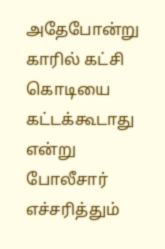அதேபோன்று காரில் கட்சி கொடியை கட்டக்கூடாது என்று போலீசார் எச்சரித்தும்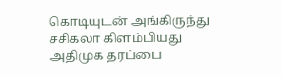கொடியுடன் அங்கிருந்து சசிகலா கிளம்பியது அதிமுக தரப்பை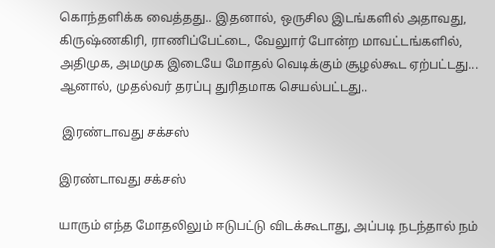கொந்தளிக்க வைத்தது.. இதனால், ஒருசில இடங்களில் அதாவது, கிருஷ்ணகிரி, ராணிப்பேட்டை, வேலுார் போன்ற மாவட்டங்களில், அதிமுக, அமமுக இடையே மோதல் வெடிக்கும் சூழல்கூட ஏற்பட்டது... ஆனால், முதல்வர் தரப்பு துரிதமாக செயல்பட்டது..

 இரண்டாவது சக்சஸ்

இரண்டாவது சக்சஸ்

யாரும் எந்த மோதலிலும் ஈடுபட்டு விடக்கூடாது, அப்படி நடந்தால் நம்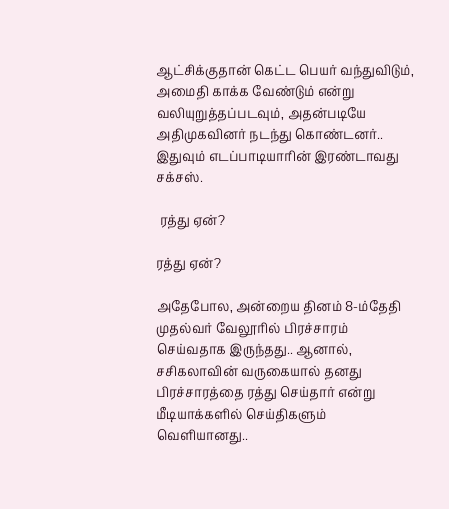ஆட்சிக்குதான் கெட்ட பெயர் வந்துவிடும், அமைதி காக்க வேண்டும் என்று வலியுறுத்தப்படவும், அதன்படியே அதிமுகவினர் நடந்து கொண்டனர்.. இதுவும் எடப்பாடியாரின் இரண்டாவது சக்சஸ்.

 ரத்து ஏன்?

ரத்து ஏன்?

அதேபோல, அன்றைய தினம் 8-ம்தேதி முதல்வர் வேலூரில் பிரச்சாரம் செய்வதாக இருந்தது.. ஆனால், சசிகலாவின் வருகையால் தனது பிரச்சாரத்தை ரத்து செய்தார் என்று மீடியாக்களில் செய்திகளும் வெளியானது..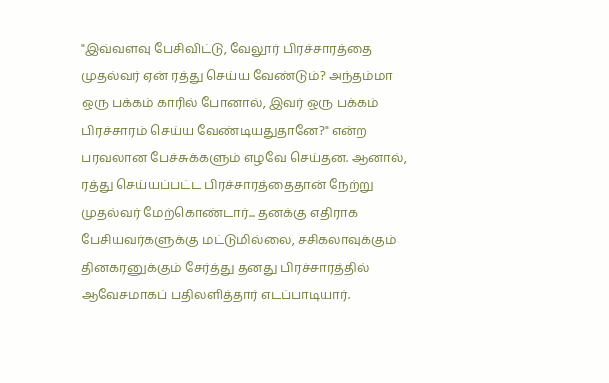"இவ்வளவு பேசிவிட்டு, வேலூர் பிரச்சாரத்தை முதல்வர் ஏன் ரத்து செய்ய வேண்டும்? அந்தம்மா ஒரு பக்கம் காரில் போனால், இவர் ஒரு பக்கம் பிரச்சாரம் செய்ய வேண்டியதுதானே?" என்ற பரவலான பேச்சுக்களும் எழவே செய்தன. ஆனால், ரத்து செய்யப்பட்ட பிரச்சாரத்தைதான் நேற்று முதல்வர் மேற்கொண்டார்... தனக்கு எதிராக பேசியவர்களுக்கு மட்டுமில்லை, சசிகலாவுக்கும் தினகரனுக்கும் சேர்த்து தனது பிரச்சாரத்தில் ஆவேசமாகப் பதிலளித்தார் எடப்பாடியார்.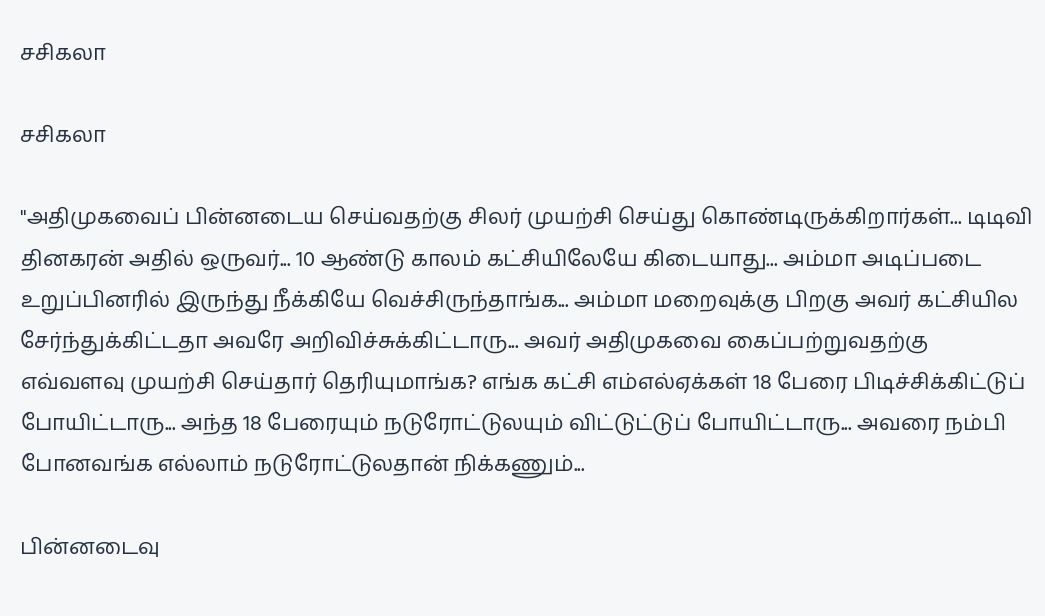சசிகலா

சசிகலா

"அதிமுகவைப் பின்னடைய செய்வதற்கு சிலர் முயற்சி செய்து கொண்டிருக்கிறார்கள்... டிடிவி தினகரன் அதில் ஒருவர்... 10 ஆண்டு காலம் கட்சியிலேயே கிடையாது... அம்மா அடிப்படை உறுப்பினரில் இருந்து நீக்கியே வெச்சிருந்தாங்க... அம்மா மறைவுக்கு பிறகு அவர் கட்சியில சேர்ந்துக்கிட்டதா அவரே அறிவிச்சுக்கிட்டாரு... அவர் அதிமுகவை கைப்பற்றுவதற்கு எவ்வளவு முயற்சி செய்தார் தெரியுமாங்க? எங்க கட்சி எம்எல்ஏக்கள் 18 பேரை பிடிச்சிக்கிட்டுப் போயிட்டாரு... அந்த 18 பேரையும் நடுரோட்டுலயும் விட்டுட்டுப் போயிட்டாரு... அவரை நம்பி போனவங்க எல்லாம் நடுரோட்டுலதான் நிக்கணும்...

பின்னடைவு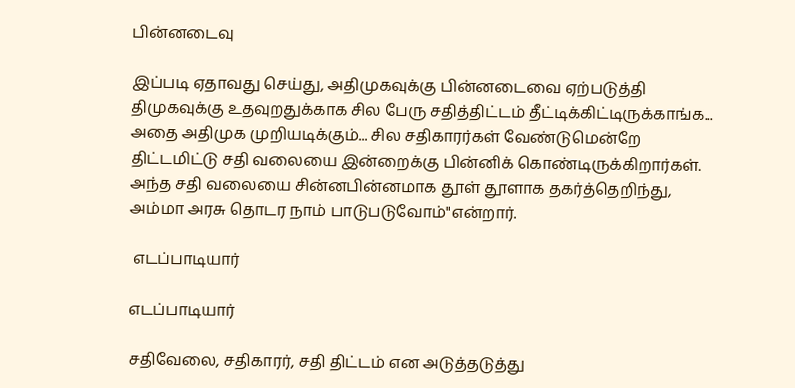பின்னடைவு

இப்படி ஏதாவது செய்து, அதிமுகவுக்கு பின்னடைவை ஏற்படுத்தி திமுகவுக்கு உதவுறதுக்காக சில பேரு சதித்திட்டம் தீட்டிக்கிட்டிருக்காங்க... அதை அதிமுக முறியடிக்கும்... சில சதிகாரர்கள் வேண்டுமென்றே திட்டமிட்டு சதி வலையை இன்றைக்கு பின்னிக் கொண்டிருக்கிறார்கள். அந்த சதி வலையை சின்னபின்னமாக தூள் தூளாக தகர்த்தெறிந்து, அம்மா அரசு தொடர நாம் பாடுபடுவோம்"என்றார்.

 எடப்பாடியார்

எடப்பாடியார்

சதிவேலை, சதிகாரர், சதி திட்டம் என அடுத்தடுத்து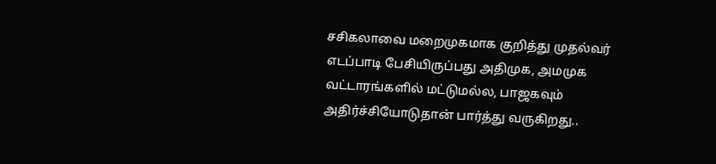சசிகலாவை மறைமுகமாக குறித்து முதல்வர் எடப்பாடி பேசியிருப்பது அதிமுக, அமமுக வட்டாரங்களில் மட்டுமல்ல, பாஜகவும் அதிர்ச்சியோடுதான் பார்த்து வருகிறது..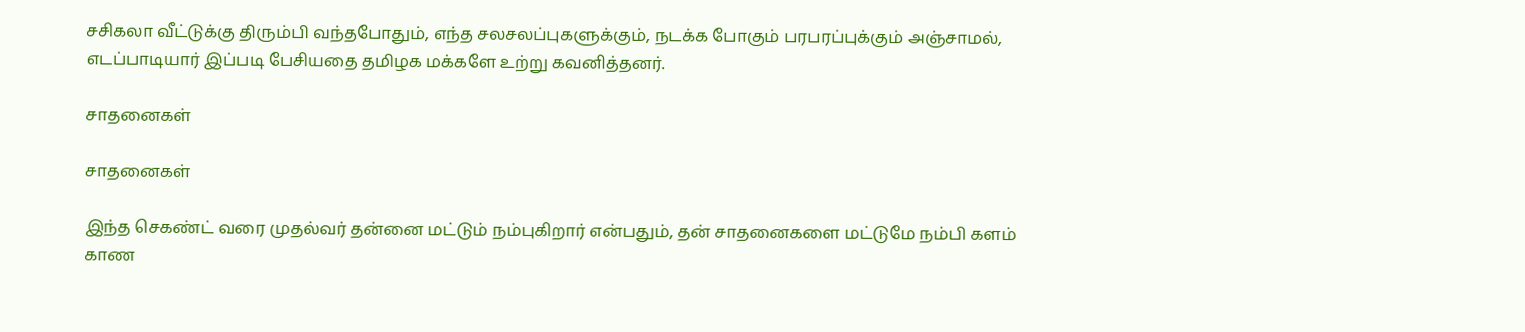சசிகலா வீட்டுக்கு திரும்பி வந்தபோதும், எந்த சலசலப்புகளுக்கும், நடக்க போகும் பரபரப்புக்கும் அஞ்சாமல், எடப்பாடியார் இப்படி பேசியதை தமிழக மக்களே உற்று கவனித்தனர்.

சாதனைகள்

சாதனைகள்

இந்த செகண்ட் வரை முதல்வர் தன்னை மட்டும் நம்புகிறார் என்பதும், தன் சாதனைகளை மட்டுமே நம்பி களம் காண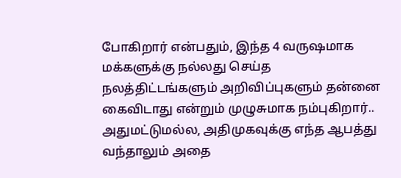போகிறார் என்பதும், இந்த 4 வருஷமாக மக்களுக்கு நல்லது செய்த நலத்திட்டங்களும் அறிவிப்புகளும் தன்னை கைவிடாது என்றும் முழுசுமாக நம்புகிறார்.. அதுமட்டுமல்ல, அதிமுகவுக்கு எந்த ஆபத்து வந்தாலும் அதை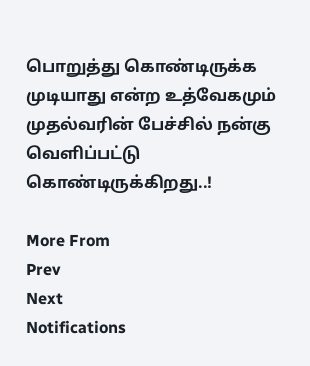பொறுத்து கொண்டிருக்க முடியாது என்ற உத்வேகமும் முதல்வரின் பேச்சில் நன்கு வெளிப்பட்டு கொண்டிருக்கிறது..!

More From
Prev
Next
Notifications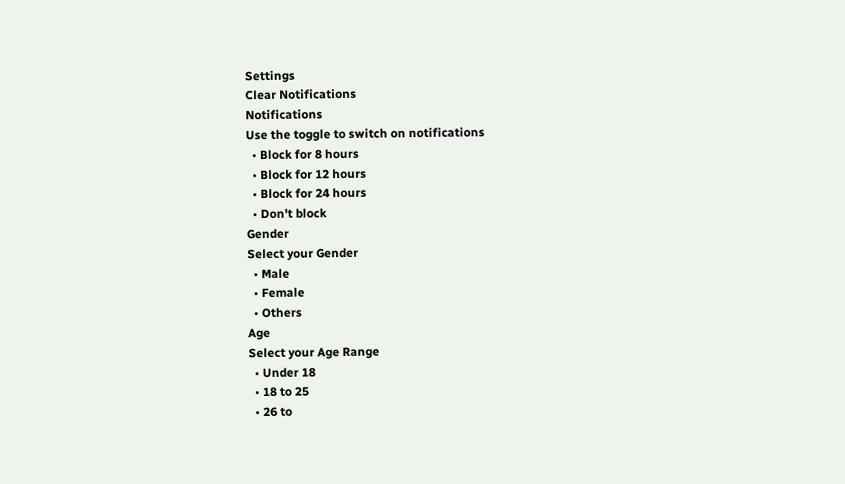Settings
Clear Notifications
Notifications
Use the toggle to switch on notifications
  • Block for 8 hours
  • Block for 12 hours
  • Block for 24 hours
  • Don't block
Gender
Select your Gender
  • Male
  • Female
  • Others
Age
Select your Age Range
  • Under 18
  • 18 to 25
  • 26 to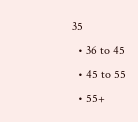35
  • 36 to 45
  • 45 to 55
  • 55+